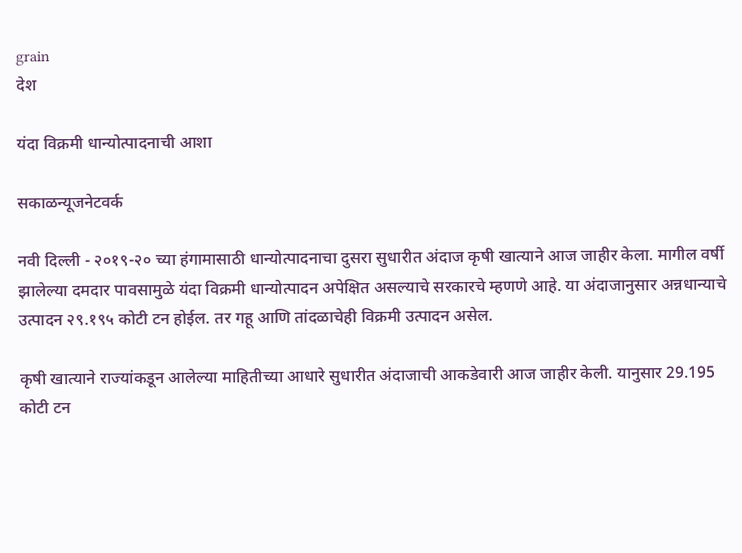grain
देश

यंदा विक्रमी धान्योत्पादनाची आशा

सकाळन्यूजनेटवर्क

नवी दिल्ली - २०१९-२० च्या हंगामासाठी धान्योत्पादनाचा दुसरा सुधारीत अंदाज कृषी खात्याने आज जाहीर केला. मागील वर्षी झालेल्या दमदार पावसामुळे यंदा विक्रमी धान्योत्पादन अपेक्षित असल्याचे सरकारचे म्हणणे आहे. या अंदाजानुसार अन्नधान्याचे उत्पादन २९.१९५ कोटी टन होईल. तर गहू आणि तांदळाचेही विक्रमी उत्पादन असेल.

कृषी खात्याने राज्यांकडून आलेल्या माहितीच्या आधारे सुधारीत अंदाजाची आकडेवारी आज जाहीर केली. यानुसार 29.195 कोटी टन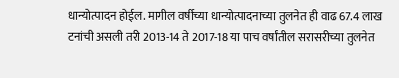धान्योत्पादन होईल. मागील वर्षीच्या धान्योत्पादनाच्या तुलनेत ही वाढ 67.4 लाख टनांची असली तरी 2013-14 ते 2017-18 या पाच वर्षांतील सरासरीच्या तुलनेत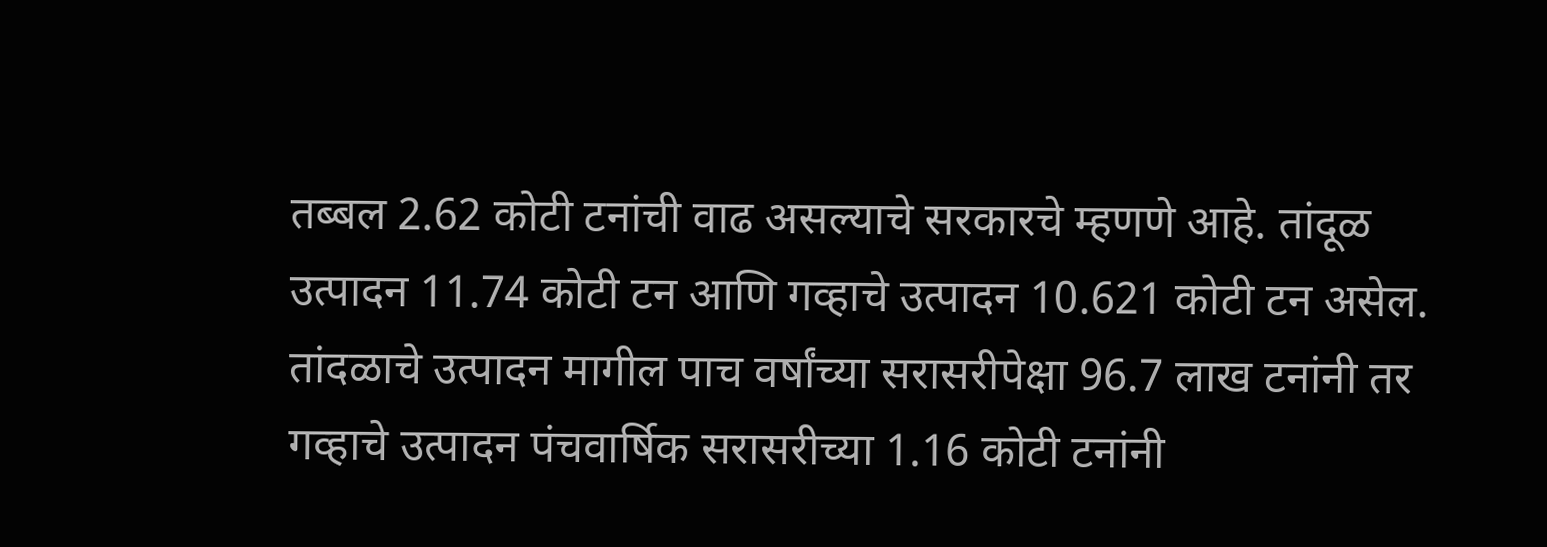तब्बल 2.62 कोटी टनांची वाढ असल्याचे सरकारचे म्हणणे आहे. तांदूळ उत्पादन 11.74 कोटी टन आणि गव्हाचे उत्पादन 10.621 कोटी टन असेल. तांदळाचे उत्पादन मागील पाच वर्षांच्या सरासरीपेक्षा 96.7 लाख टनांनी तर गव्हाचे उत्पादन पंचवार्षिक सरासरीच्या 1.16 कोटी टनांनी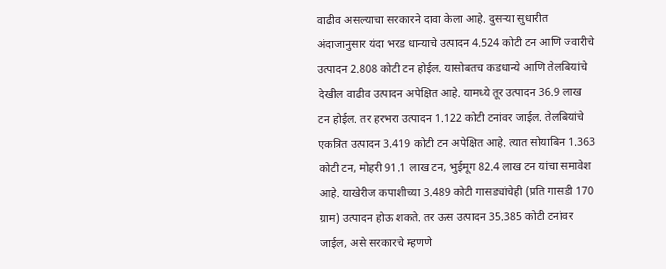वाढीव असल्याचा सरकारने दावा केला आहे. दुसऱ्या सुधारीत अंदाजानुसार यंदा भरड धान्याचे उत्पादन 4.524 कोटी टन आणि ज्वारीचे उत्पादन 2.808 कोटी टन होईल. यासोबतच कडधान्ये आणि तेलबियांचे देखील वाढीव उत्पादन अपेक्षित आहे. यामध्ये तूर उत्पादन 36.9 लाख टन होईल. तर हरभरा उत्पादन 1.122 कोटी टनांवर जाईल. तेलबियांचे एकत्रित उत्पादन 3.419 कोटी टन अपेक्षित आहे. त्यात सोयाबिन 1.363 कोटी टन, मोहरी 91.1 लाख टन, भुईमूग 82.4 लाख टन यांचा समावेश आहे. याखेरीज कपाशीच्या 3.489 कोटी गासड्यांचेही (प्रति गासडी 170 ग्राम) उत्पादन होऊ शकते. तर ऊस उत्पादन 35.385 कोटी टनांवर जाईल, असे सरकारचे म्हणणे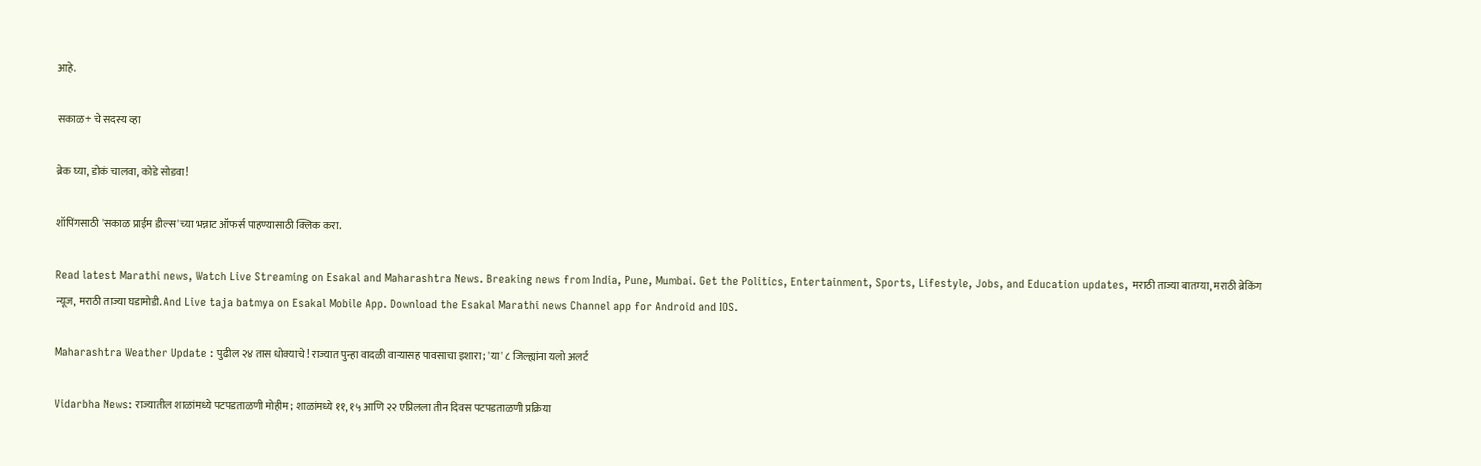आहे.

सकाळ+ चे सदस्य व्हा

ब्रेक घ्या, डोकं चालवा, कोडे सोडवा!

शॉपिंगसाठी 'सकाळ प्राईम डील्स'च्या भन्नाट ऑफर्स पाहण्यासाठी क्लिक करा.

Read latest Marathi news, Watch Live Streaming on Esakal and Maharashtra News. Breaking news from India, Pune, Mumbai. Get the Politics, Entertainment, Sports, Lifestyle, Jobs, and Education updates, मराठी ताज्या बातम्या, मराठी ब्रेकिंग न्यूज, मराठी ताज्या घडामोडी. And Live taja batmya on Esakal Mobile App. Download the Esakal Marathi news Channel app for Android and IOS.

Maharashtra Weather Update : पुढील २४ तास धोक्याचे ! राज्यात पुन्हा वादळी वाऱ्यासह पावसाचा इशारा; 'या' ८ जिल्ह्यांना यलो अलर्ट

Vidarbha News: राज्यातील शाळांमध्ये पटपडताळणी मोहीम; शाळांमध्ये ११, १५ आणि २२ एप्रिलला तीन दिवस पटपडताळणी प्रक्रिया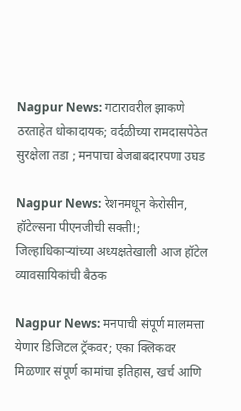Nagpur News: गटारावरील झाकणे ठरताहेत धोकादायक; वर्दळीच्या रामदासपेठेत सुरक्षेला तडा ; मनपाचा बेजबाबदारपणा उघड

Nagpur News: रेशनमधून केरोसीन, हॉटेल्सना पीएनजीची सक्ती!; जिल्हाधिकाऱ्यांच्या अध्यक्षतेखाली आज हॉटेल व्यावसायिकांची बैठक

Nagpur News: मनपाची संपूर्ण मालमत्ता येणार डिजिटल ट्रॅकवर; एका क्लिकवर मिळणार संपूर्ण कामांचा इतिहास, खर्च आणि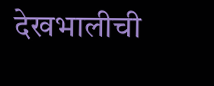देखभालीची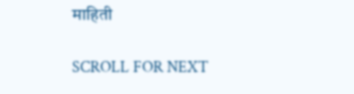माहिती

SCROLL FOR NEXT